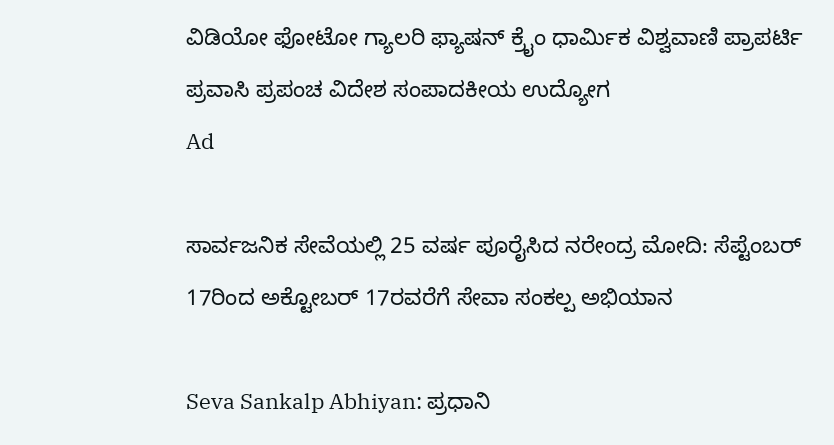ವಿಡಿಯೋ ಫೋಟೋ ಗ್ಯಾಲರಿ ಫ್ಯಾಷನ್ ಕ್ರೈಂ ಧಾರ್ಮಿಕ ವಿಶ್ವವಾಣಿ ಪ್ರಾಪರ್ಟಿ ಪ್ರವಾಸಿ ಪ್ರಪಂಚ ವಿದೇಶ ಸಂಪಾದಕೀಯ ಉದ್ಯೋಗ
Ad

ಸಾರ್ವಜನಿಕ ಸೇವೆಯಲ್ಲಿ 25 ವರ್ಷ ಪೂರೈಸಿದ ನರೇಂದ್ರ ಮೋದಿ: ಸೆಪ್ಟೆಂಬರ್‌ 17ರಿಂದ ಅಕ್ಟೋಬರ್‌ 17ರವರೆಗೆ ಸೇವಾ ಸಂಕಲ್ಪ ಅಭಿಯಾನ

Seva Sankalp Abhiyan: ಪ್ರಧಾನಿ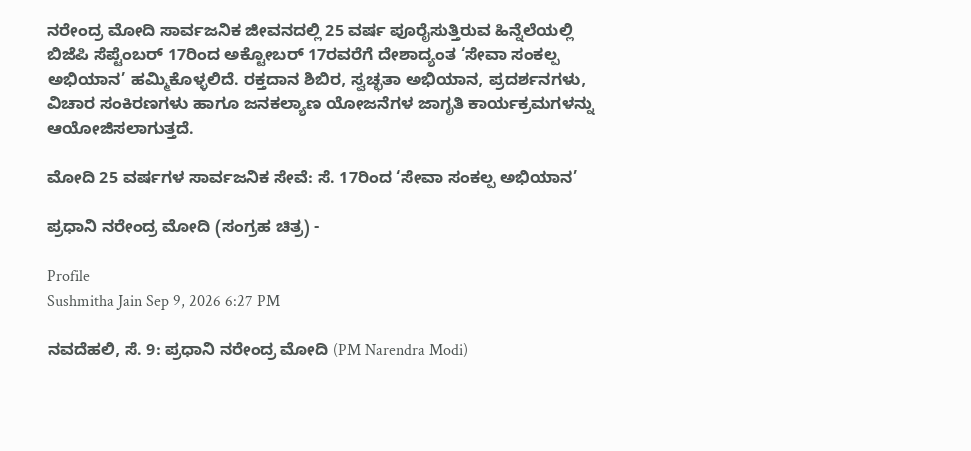ನರೇಂದ್ರ ಮೋದಿ ಸಾರ್ವಜನಿಕ ಜೀವನದಲ್ಲಿ 25 ವರ್ಷ ಪೂರೈಸುತ್ತಿರುವ ಹಿನ್ನೆಲೆಯಲ್ಲಿ ಬಿಜೆಪಿ ಸೆಪ್ಟೆಂಬರ್ 17ರಿಂದ ಅಕ್ಟೋಬರ್ 17ರವರೆಗೆ ದೇಶಾದ್ಯಂತ ‘ಸೇವಾ ಸಂಕಲ್ಪ ಅಭಿಯಾನ’ ಹಮ್ಮಿಕೊಳ್ಳಲಿದೆ. ರಕ್ತದಾನ ಶಿಬಿರ, ಸ್ವಚ್ಛತಾ ಅಭಿಯಾನ, ಪ್ರದರ್ಶನಗಳು, ವಿಚಾರ ಸಂಕಿರಣಗಳು ಹಾಗೂ ಜನಕಲ್ಯಾಣ ಯೋಜನೆಗಳ ಜಾಗೃತಿ ಕಾರ್ಯಕ್ರಮಗಳನ್ನು ಆಯೋಜಿಸಲಾಗುತ್ತದೆ.

ಮೋದಿ 25 ವರ್ಷಗಳ ಸಾರ್ವಜನಿಕ ಸೇವೆ: ಸೆ. 17ರಿಂದ ‘ಸೇವಾ ಸಂಕಲ್ಪ ಅಭಿಯಾನ’

ಪ್ರಧಾನಿ ನರೇಂದ್ರ ಮೋದಿ (ಸಂಗ್ರಹ ಚಿತ್ರ) -

Profile
Sushmitha Jain Sep 9, 2026 6:27 PM

ನವದೆಹಲಿ, ಸೆ. 9: ಪ್ರಧಾನಿ ನರೇಂದ್ರ ಮೋದಿ (PM Narendra Modi)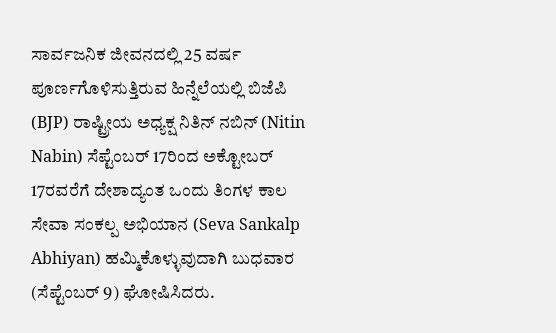ಸಾರ್ವಜನಿಕ ಜೀವನದಲ್ಲಿ 25 ವರ್ಷ ಪೂರ್ಣಗೊಳಿಸುತ್ತಿರುವ ಹಿನ್ನೆಲೆಯಲ್ಲಿ ಬಿಜೆಪಿ (BJP) ರಾಷ್ಟ್ರೀಯ ಅಧ್ಯಕ್ಷ ನಿತಿನ್ ನಬಿನ್ (Nitin Nabin) ಸೆಪ್ಟೆಂಬರ್ 17ರಿಂದ ಅಕ್ಟೋಬರ್ 17ರವರೆಗೆ ದೇಶಾದ್ಯಂತ ಒಂದು ತಿಂಗಳ ಕಾಲ ಸೇವಾ ಸಂಕಲ್ಪ ಅಭಿಯಾನ (Seva Sankalp Abhiyan) ಹಮ್ಮಿಕೊಳ್ಳುವುದಾಗಿ ಬುಧವಾರ (ಸೆಪ್ಟೆಂಬರ್‌ 9) ಘೋಷಿಸಿದರು.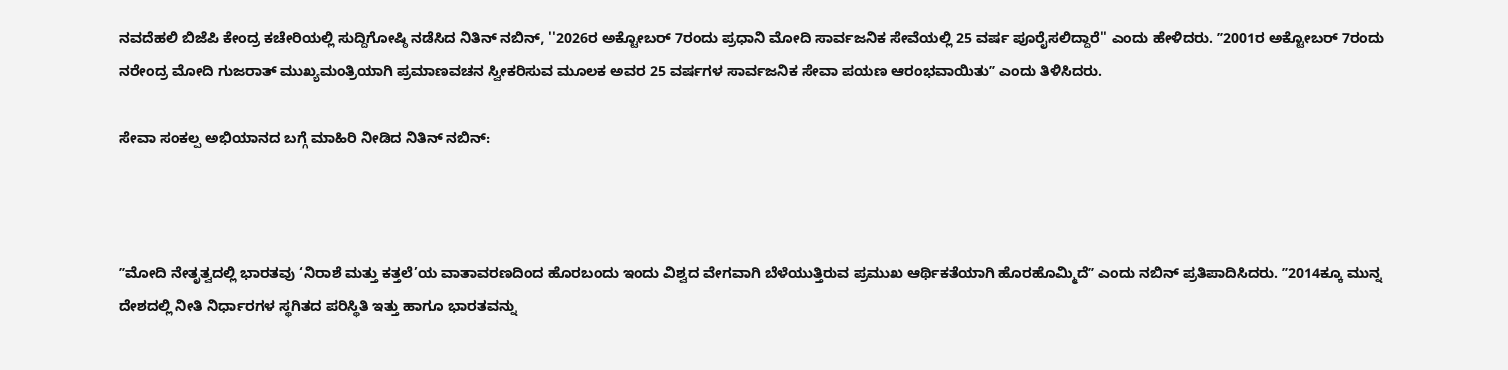ನವದೆಹಲಿ ಬಿಜೆಪಿ ಕೇಂದ್ರ ಕಚೇರಿಯಲ್ಲಿ ಸುದ್ದಿಗೋಷ್ಠಿ ನಡೆಸಿದ ನಿತಿನ್ ನಬಿನ್, ''2026ರ ಅಕ್ಟೋಬರ್ 7ರಂದು ಪ್ರಧಾನಿ ಮೋದಿ ಸಾರ್ವಜನಿಕ ಸೇವೆಯಲ್ಲಿ 25 ವರ್ಷ ಪೂರೈಸಲಿದ್ದಾರೆ'' ಎಂದು ಹೇಳಿದರು. ʼʼ2001ರ ಅಕ್ಟೋಬರ್ 7ರಂದು ನರೇಂದ್ರ ಮೋದಿ ಗುಜರಾತ್ ಮುಖ್ಯಮಂತ್ರಿಯಾಗಿ ಪ್ರಮಾಣವಚನ ಸ್ವೀಕರಿಸುವ ಮೂಲಕ ಅವರ 25 ವರ್ಷಗಳ ಸಾರ್ವಜನಿಕ ಸೇವಾ ಪಯಣ ಆರಂಭವಾಯಿತುʼʼ ಎಂದು ತಿಳಿಸಿದರು.

ಸೇವಾ ಸಂಕಲ್ಪ ಅಭಿಯಾನದ ಬಗ್ಗೆ ಮಾಹಿರಿ ನೀಡಿದ ನಿತಿನ್ ನಬಿನ್:



ʼʼಮೋದಿ ನೇತೃತ್ವದಲ್ಲಿ ಭಾರತವು ‘ನಿರಾಶೆ ಮತ್ತು ಕತ್ತಲೆ’ಯ ವಾತಾವರಣದಿಂದ ಹೊರಬಂದು ಇಂದು ವಿಶ್ವದ ವೇಗವಾಗಿ ಬೆಳೆಯುತ್ತಿರುವ ಪ್ರಮುಖ ಆರ್ಥಿಕತೆಯಾಗಿ ಹೊರಹೊಮ್ಮಿದೆʼʼ ಎಂದು ನಬಿನ್ ಪ್ರತಿಪಾದಿಸಿದರು. ʼʼ2014ಕ್ಕೂ ಮುನ್ನ ದೇಶದಲ್ಲಿ ನೀತಿ ನಿರ್ಧಾರಗಳ ಸ್ಥಗಿತದ ಪರಿಸ್ಥಿತಿ ಇತ್ತು ಹಾಗೂ ಭಾರತವನ್ನು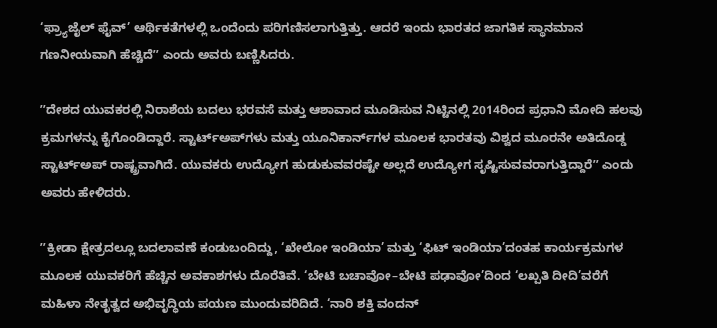‘ಫ್ರ್ಯಾಜೈಲ್ ಫೈವ್’ ಆರ್ಥಿಕತೆಗಳಲ್ಲಿ ಒಂದೆಂದು ಪರಿಗಣಿಸಲಾಗುತ್ತಿತ್ತು. ಆದರೆ ಇಂದು ಭಾರತದ ಜಾಗತಿಕ ಸ್ಥಾನಮಾನ ಗಣನೀಯವಾಗಿ ಹೆಚ್ಚಿದೆʼʼ ಎಂದು ಅವರು ಬಣ್ಣಿಸಿದರು.

ʼʼದೇಶದ ಯುವಕರಲ್ಲಿ ನಿರಾಶೆಯ ಬದಲು ಭರವಸೆ ಮತ್ತು ಆಶಾವಾದ ಮೂಡಿಸುವ ನಿಟ್ಟಿನಲ್ಲಿ 2014ರಿಂದ ಪ್ರಧಾನಿ ಮೋದಿ ಹಲವು ಕ್ರಮಗಳನ್ನು ಕೈಗೊಂಡಿದ್ದಾರೆ. ಸ್ಟಾರ್ಟ್‌ಅಪ್‌ಗಳು ಮತ್ತು ಯೂನಿಕಾರ್ನ್‌ಗಳ ಮೂಲಕ ಭಾರತವು ವಿಶ್ವದ ಮೂರನೇ ಅತಿದೊಡ್ಡ ಸ್ಟಾರ್ಟ್‌ಅಪ್‌ ರಾಷ್ಟ್ರವಾಗಿದೆ. ಯುವಕರು ಉದ್ಯೋಗ ಹುಡುಕುವವರಷ್ಟೇ ಅಲ್ಲದೆ ಉದ್ಯೋಗ ಸೃಷ್ಟಿಸುವವರಾಗುತ್ತಿದ್ದಾರೆʼʼ ಎಂದು ಅವರು ಹೇಳಿದರು.

ʼʼಕ್ರೀಡಾ ಕ್ಷೇತ್ರದಲ್ಲೂ ಬದಲಾವಣೆ ಕಂಡುಬಂದಿದ್ದು, ‘ಖೇಲೋ ಇಂಡಿಯಾ’ ಮತ್ತು ‘ಫಿಟ್ ಇಂಡಿಯಾ’ದಂತಹ ಕಾರ್ಯಕ್ರಮಗಳ ಮೂಲಕ ಯುವಕರಿಗೆ ಹೆಚ್ಚಿನ ಅವಕಾಶಗಳು ದೊರೆತಿವೆ. ‘ಬೇಟಿ ಬಚಾವೋ–ಬೇಟಿ ಪಢಾವೋ’ದಿಂದ ‘ಲಖ್ಪತಿ ದೀದಿ’ವರೆಗೆ ಮಹಿಳಾ ನೇತೃತ್ವದ ಅಭಿವೃದ್ಧಿಯ ಪಯಣ ಮುಂದುವರಿದಿದೆ. ‘ನಾರಿ ಶಕ್ತಿ ವಂದನ್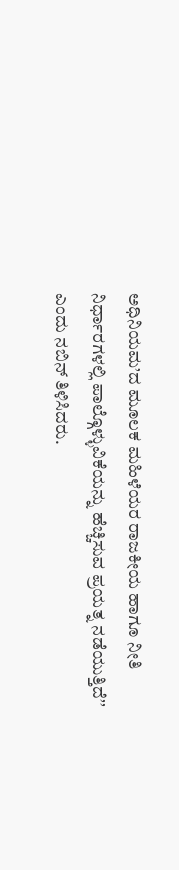ಅಧಿನಿಯಮ’ದ ಮೂಲಕ ಮಹಿಳೆಯರ ರಾಜಕೀಯ ಹಾಗೂ ನೀತಿ ನಿರ್ಧಾರಗಳಲ್ಲಿ ಪಾಲ್ಗೊಳ್ಳುವಿಕೆಯನ್ನು ಹೆಚ್ಚಿಸುವ ಪ್ರಯತ್ನ ನಡೆಯುತ್ತಿದೆʼʼ ಎಂದು ನಬಿನ್ ತಿಳಿಸಿದರು.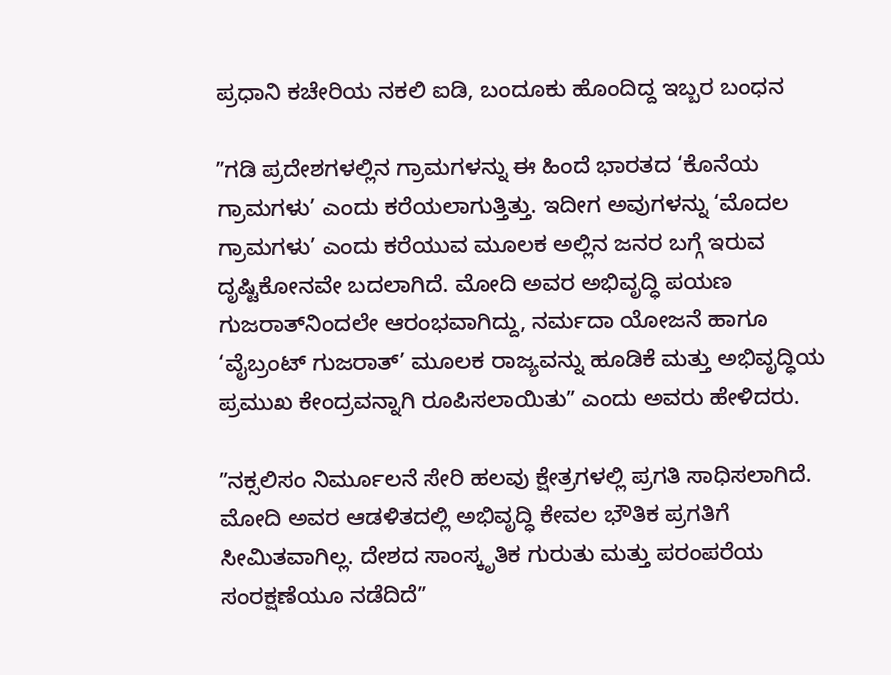ಪ್ರಧಾನಿ ಕಚೇರಿಯ ನಕಲಿ ಐಡಿ, ಬಂದೂಕು ಹೊಂದಿದ್ದ ಇಬ್ಬರ ಬಂಧನ

ʼʼಗಡಿ ಪ್ರದೇಶಗಳಲ್ಲಿನ ಗ್ರಾಮಗಳನ್ನು ಈ ಹಿಂದೆ ಭಾರತದ ‘ಕೊನೆಯ ಗ್ರಾಮಗಳು’ ಎಂದು ಕರೆಯಲಾಗುತ್ತಿತ್ತು. ಇದೀಗ ಅವುಗಳನ್ನು ‘ಮೊದಲ ಗ್ರಾಮಗಳು’ ಎಂದು ಕರೆಯುವ ಮೂಲಕ ಅಲ್ಲಿನ ಜನರ ಬಗ್ಗೆ ಇರುವ ದೃಷ್ಟಿಕೋನವೇ ಬದಲಾಗಿದೆ. ಮೋದಿ ಅವರ ಅಭಿವೃದ್ಧಿ ಪಯಣ ಗುಜರಾತ್‌ನಿಂದಲೇ ಆರಂಭವಾಗಿದ್ದು, ನರ್ಮದಾ ಯೋಜನೆ ಹಾಗೂ ‘ವೈಬ್ರಂಟ್ ಗುಜರಾತ್’ ಮೂಲಕ ರಾಜ್ಯವನ್ನು ಹೂಡಿಕೆ ಮತ್ತು ಅಭಿವೃದ್ಧಿಯ ಪ್ರಮುಖ ಕೇಂದ್ರವನ್ನಾಗಿ ರೂಪಿಸಲಾಯಿತುʼʼ ಎಂದು ಅವರು ಹೇಳಿದರು.

ʼʼನಕ್ಸಲಿಸಂ ನಿರ್ಮೂಲನೆ ಸೇರಿ ಹಲವು ಕ್ಷೇತ್ರಗಳಲ್ಲಿ ಪ್ರಗತಿ ಸಾಧಿಸಲಾಗಿದೆ. ಮೋದಿ ಅವರ ಆಡಳಿತದಲ್ಲಿ ಅಭಿವೃದ್ಧಿ ಕೇವಲ ಭೌತಿಕ ಪ್ರಗತಿಗೆ ಸೀಮಿತವಾಗಿಲ್ಲ. ದೇಶದ ಸಾಂಸ್ಕೃತಿಕ ಗುರುತು ಮತ್ತು ಪರಂಪರೆಯ ಸಂರಕ್ಷಣೆಯೂ ನಡೆದಿದೆʼʼ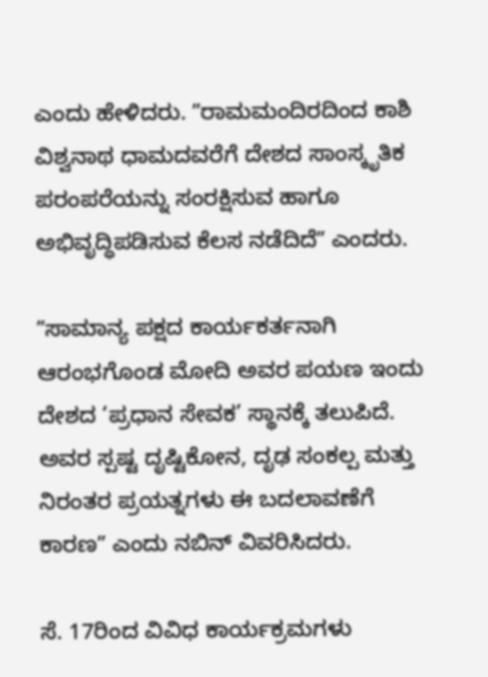ಎಂದು ಹೇಳಿದರು. ʼʼರಾಮಮಂದಿರದಿಂದ ಕಾಶಿ ವಿಶ್ವನಾಥ ಧಾಮದವರೆಗೆ ದೇಶದ ಸಾಂಸ್ಕೃತಿಕ ಪರಂಪರೆಯನ್ನು ಸಂರಕ್ಷಿಸುವ ಹಾಗೂ ಅಭಿವೃದ್ಧಿಪಡಿಸುವ ಕೆಲಸ ನಡೆದಿದೆʼʼ ಎಂದರು.

ʼʼಸಾಮಾನ್ಯ ಪಕ್ಷದ ಕಾರ್ಯಕರ್ತನಾಗಿ ಆರಂಭಗೊಂಡ ಮೋದಿ ಅವರ ಪಯಣ ಇಂದು ದೇಶದ ‘ಪ್ರಧಾನ ಸೇವಕ’ ಸ್ಥಾನಕ್ಕೆ ತಲುಪಿದೆ. ಅವರ ಸ್ಪಷ್ಟ ದೃಷ್ಟಿಕೋನ, ದೃಢ ಸಂಕಲ್ಪ ಮತ್ತು ನಿರಂತರ ಪ್ರಯತ್ನಗಳು ಈ ಬದಲಾವಣೆಗೆ ಕಾರಣʼʼ ಎಂದು ನಬಿನ್ ವಿವರಿಸಿದರು.

ಸೆ. 17ರಿಂದ ವಿವಿಧ ಕಾರ್ಯಕ್ರಮಗಳು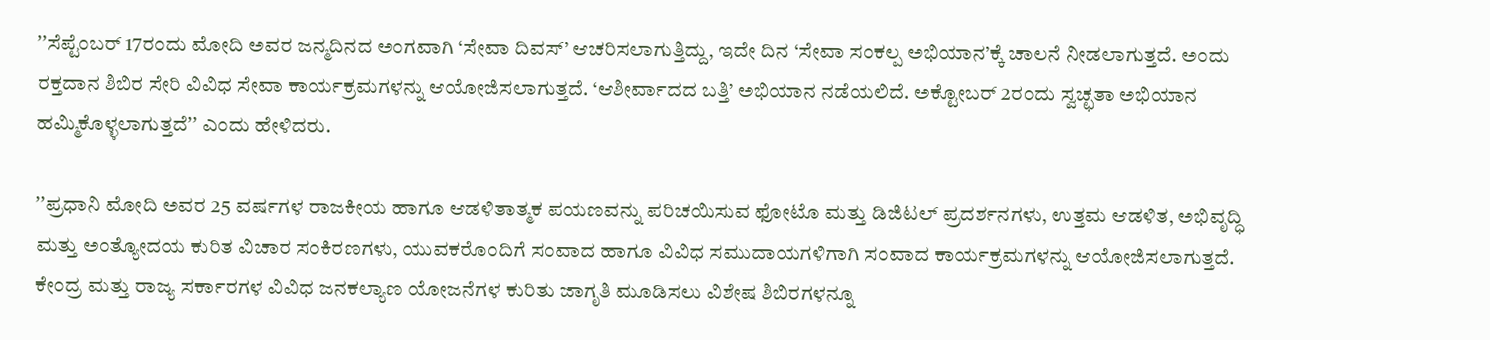ʼʼಸೆಪ್ಟೆಂಬರ್ 17ರಂದು ಮೋದಿ ಅವರ ಜನ್ಮದಿನದ ಅಂಗವಾಗಿ ‘ಸೇವಾ ದಿವಸ್’ ಆಚರಿಸಲಾಗುತ್ತಿದ್ದು, ಇದೇ ದಿನ ‘ಸೇವಾ ಸಂಕಲ್ಪ ಅಭಿಯಾನ’ಕ್ಕೆ ಚಾಲನೆ ನೀಡಲಾಗುತ್ತದೆ. ಅಂದು ರಕ್ತದಾನ ಶಿಬಿರ ಸೇರಿ ವಿವಿಧ ಸೇವಾ ಕಾರ್ಯಕ್ರಮಗಳನ್ನು ಆಯೋಜಿಸಲಾಗುತ್ತದೆ. ‘ಆಶೀರ್ವಾದದ ಬತ್ತಿ’ ಅಭಿಯಾನ ನಡೆಯಲಿದೆ. ಅಕ್ಟೋಬರ್ 2ರಂದು ಸ್ವಚ್ಛತಾ ಅಭಿಯಾನ ಹಮ್ಮಿಕೊಳ್ಳಲಾಗುತ್ತದೆʼʼ ಎಂದು ಹೇಳಿದರು.

ʼʼಪ್ರಧಾನಿ ಮೋದಿ ಅವರ 25 ವರ್ಷಗಳ ರಾಜಕೀಯ ಹಾಗೂ ಆಡಳಿತಾತ್ಮಕ ಪಯಣವನ್ನು ಪರಿಚಯಿಸುವ ಫೋಟೊ ಮತ್ತು ಡಿಜಿಟಲ್ ಪ್ರದರ್ಶನಗಳು, ಉತ್ತಮ ಆಡಳಿತ, ಅಭಿವೃದ್ಧಿ ಮತ್ತು ಅಂತ್ಯೋದಯ ಕುರಿತ ವಿಚಾರ ಸಂಕಿರಣಗಳು, ಯುವಕರೊಂದಿಗೆ ಸಂವಾದ ಹಾಗೂ ವಿವಿಧ ಸಮುದಾಯಗಳಿಗಾಗಿ ಸಂವಾದ ಕಾರ್ಯಕ್ರಮಗಳನ್ನು ಆಯೋಜಿಸಲಾಗುತ್ತದೆ. ಕೇಂದ್ರ ಮತ್ತು ರಾಜ್ಯ ಸರ್ಕಾರಗಳ ವಿವಿಧ ಜನಕಲ್ಯಾಣ ಯೋಜನೆಗಳ ಕುರಿತು ಜಾಗೃತಿ ಮೂಡಿಸಲು ವಿಶೇಷ ಶಿಬಿರಗಳನ್ನೂ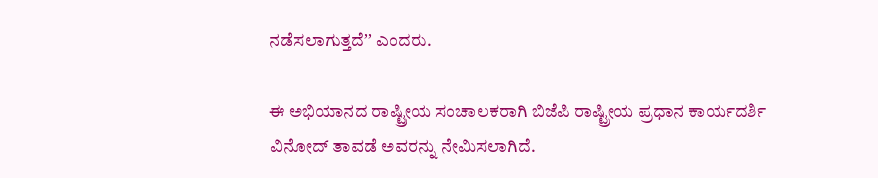ನಡೆಸಲಾಗುತ್ತದೆʼʼ ಎಂದರು.

ಈ ಅಭಿಯಾನದ ರಾಷ್ಟ್ರೀಯ ಸಂಚಾಲಕರಾಗಿ ಬಿಜೆಪಿ ರಾಷ್ಟ್ರೀಯ ಪ್ರಧಾನ ಕಾರ್ಯದರ್ಶಿ ವಿನೋದ್ ತಾವಡೆ ಅವರನ್ನು ನೇಮಿಸಲಾಗಿದೆ.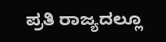ಪ್ರತಿ ರಾಜ್ಯದಲ್ಲೂ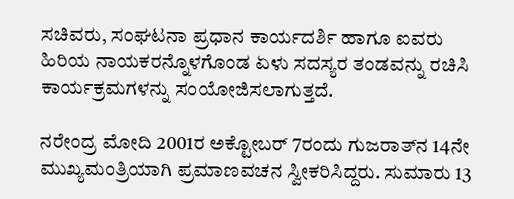ಸಚಿವರು, ಸಂಘಟನಾ ಪ್ರಧಾನ ಕಾರ್ಯದರ್ಶಿ ಹಾಗೂ ಐವರು ಹಿರಿಯ ನಾಯಕರನ್ನೊಳಗೊಂಡ ಏಳು ಸದಸ್ಯರ ತಂಡವನ್ನು ರಚಿಸಿ ಕಾರ್ಯಕ್ರಮಗಳನ್ನು ಸಂಯೋಜಿಸಲಾಗುತ್ತದೆ.

ನರೇಂದ್ರ ಮೋದಿ 2001ರ ಅಕ್ಟೋಬರ್ 7ರಂದು ಗುಜರಾತ್‌ನ 14ನೇ ಮುಖ್ಯಮಂತ್ರಿಯಾಗಿ ಪ್ರಮಾಣವಚನ ಸ್ವೀಕರಿಸಿದ್ದರು. ಸುಮಾರು 13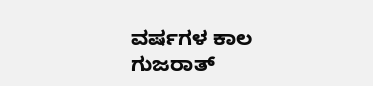ವರ್ಷಗಳ ಕಾಲ ಗುಜರಾತ್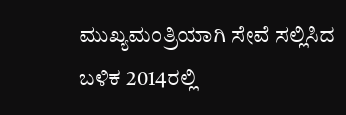ಮುಖ್ಯಮಂತ್ರಿಯಾಗಿ ಸೇವೆ ಸಲ್ಲಿಸಿದ ಬಳಿಕ 2014ರಲ್ಲಿ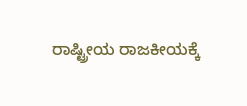ರಾಷ್ಟ್ರೀಯ ರಾಜಕೀಯಕ್ಕೆ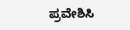ಪ್ರವೇಶಿಸಿ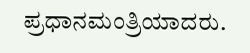ಪ್ರಧಾನಮಂತ್ರಿಯಾದರು.